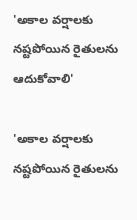'అకాల వర్షాలకు నష్టపోయిన రైతులను ఆదుకోవాలి'

'అకాల వర్షాలకు నష్టపోయిన రైతులను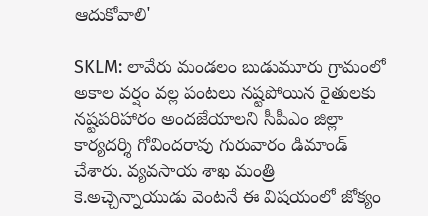ఆదుకోవాలి'

SKLM: లావేరు మండలం బుడుమూరు గ్రామంలో అకాల వర్షం వల్ల పంటలు నష్టపోయిన రైతులకు నష్టపరిహారం అందజేయాలని సీపీఎం జిల్లా కార్యదర్శి గోవిందరావు గురువారం డిమాండ్ చేశారు. వ్యవసాయ శాఖ మంత్రి కె.అచ్చెన్నాయుడు వెంటనే ఈ విషయంలో జోక్యం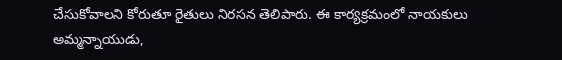చేసుకోవాలని కోరుతూ రైతులు నిరసన తెలిపారు. ఈ కార్యక్రమంలో నాయకులు అమ్మన్నాయుడు,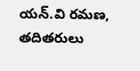యన్.వి రమణ, తదితరులు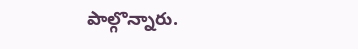పాల్గొన్నారు.